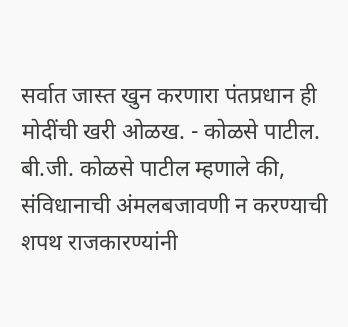सर्वात जास्त खुन करणारा पंतप्रधान ही मोदींची खरी ओळख. - कोळसे पाटील.
बी.जी. कोळसे पाटील म्हणाले की, संविधानाची अंमलबजावणी न करण्याची शपथ राजकारण्यांनी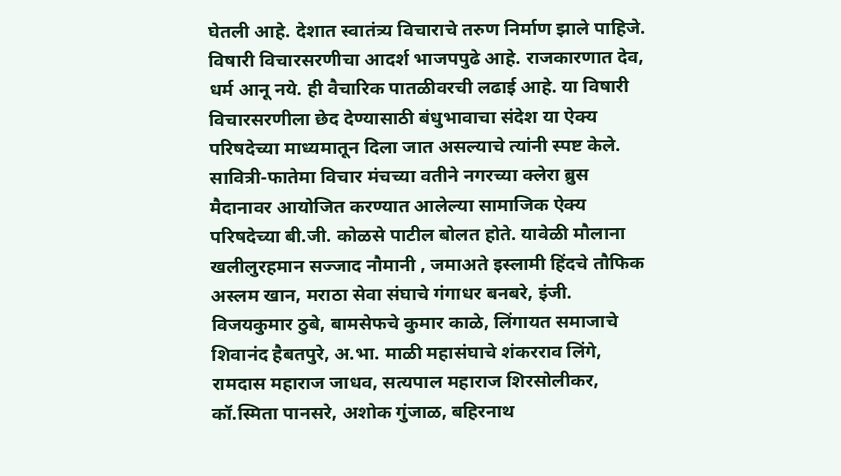घेतली आहे. देशात स्वातंत्र्य विचाराचे तरुण निर्माण झाले पाहिजे. विषारी विचारसरणीचा आदर्श भाजपपुढे आहे. राजकारणात देव, धर्म आनू नये. ही वैचारिक पातळीवरची लढाई आहे. या विषारी विचारसरणीला छेद देण्यासाठी बंधुभावाचा संदेश या ऐक्य परिषदेच्या माध्यमातून दिला जात असल्याचे त्यांनी स्पष्ट केले.
सावित्री-फातेमा विचार मंचच्या वतीने नगरच्या क्लेरा ब्रुस मैदानावर आयोजित करण्यात आलेल्या सामाजिक ऐक्य परिषदेच्या बी.जी. कोळसे पाटील बोलत होते. यावेळी मौलाना खलीलुरहमान सज्जाद नौमानी , जमाअते इस्लामी हिंदचे तौफिक अस्लम खान, मराठा सेवा संघाचे गंगाधर बनबरे, इंजी. विजयकुमार ठुबे, बामसेफचे कुमार काळे, लिंगायत समाजाचे शिवानंद हैबतपुरे, अ.भा. माळी महासंघाचे शंकरराव लिंगे, रामदास महाराज जाधव, सत्यपाल महाराज शिरसोलीकर, कॉ.स्मिता पानसरे, अशोक गुंजाळ, बहिरनाथ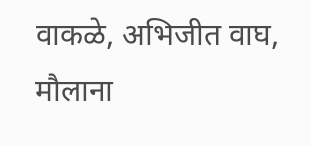वाकळे, अभिजीत वाघ, मौलाना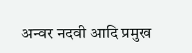अन्वर नदवी आदि प्रमुख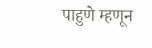पाहुणे म्हणून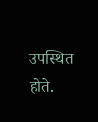उपस्थित होते.